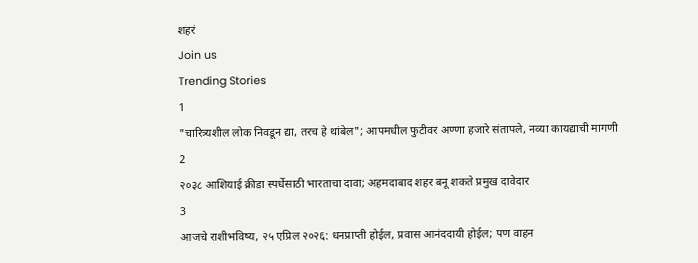शहरं
Join us
Trending Stories
1
"चारित्र्यशील लोक निवडून द्या, तरच हे थांबेल"; आपमधील फुटीवर अण्णा हजारे संतापले, नव्या कायद्याची मागणी
2
२०३८ आशियाई क्रीडा स्पर्धेसाठी भारताचा दावा; अहमदाबाद शहर बनू शकते प्रमुख दावेदार
3
आजचे राशीभविष्य, २५ एप्रिल २०२६: धनप्राप्ती होईल, प्रवास आनंददायी होईल; पण वाहन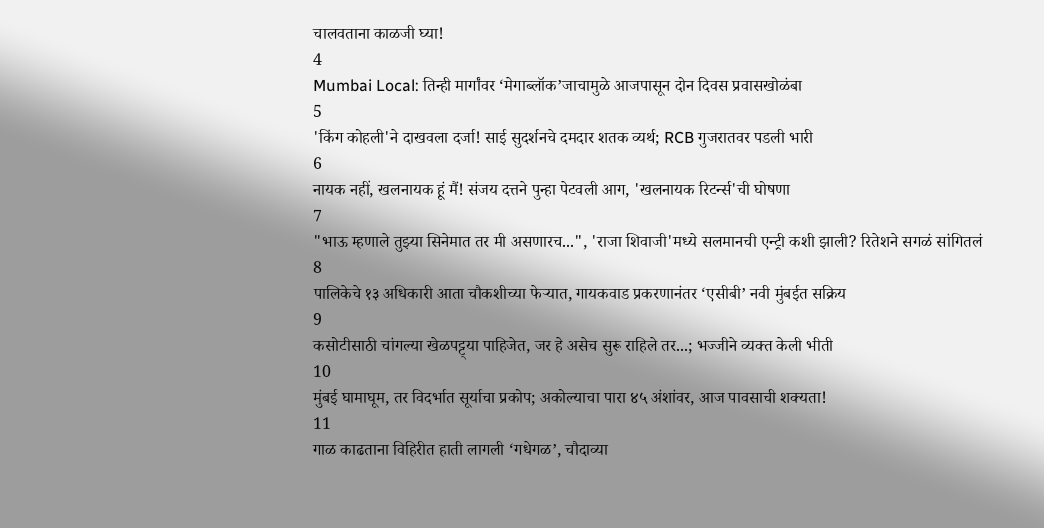चालवताना काळजी घ्या!
4
Mumbai Local: तिन्ही मार्गांवर ‘मेगाब्लॉक’जाचामुळे आजपासून दोन दिवस प्रवासखोळंबा
5
'किंग कोहली'ने दाखवला दर्जा! साई सुदर्शनचे दमदार शतक व्यर्थ; RCB गुजरातवर पडली भारी
6
नायक नहीं, खलनायक हूं मैं! संजय दत्तने पुन्हा पेटवली आग, 'खलनायक रिटर्न्स'ची घोषणा
7
"भाऊ म्हणाले तुझ्या सिनेमात तर मी असणारच...", 'राजा शिवाजी'मध्ये सलमानची एन्ट्री कशी झाली? रितेशने सगळं सांगितलं
8
पालिकेचे १३ अधिकारी आता चौकशीच्या फेऱ्यात, गायकवाड प्रकरणानंतर ‘एसीबी’ नवी मुंबईत सक्रिय
9
कसोटीसाठी चांगल्या खेळपट्ट्या पाहिजेत, जर हे असेच सुरू राहिले तर...; भज्जीने व्यक्त केली भीती
10
मुंबई घामाघूम, तर विदर्भात सूर्याचा प्रकोप; अकोल्याचा पारा ४५ अंशांवर, आज पावसाची शक्यता!
11
गाळ काढताना विहिरीत हाती लागली ‘गधेगळ’, चौदाव्या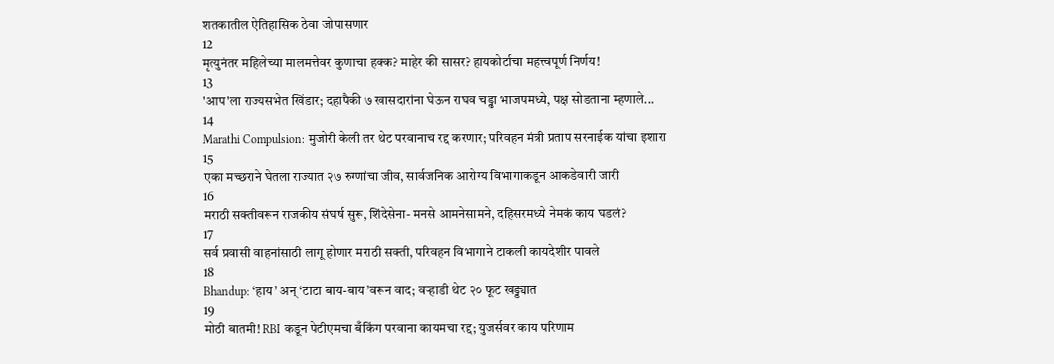शतकातील ऐतिहासिक ठेवा जोपासणार
12
मृत्युनंतर महिलेच्या मालमत्तेवर कुणाचा हक्क? माहेर की सासर? हायकोर्टाचा महत्त्वपूर्ण निर्णय!
13
'आप'ला राज्यसभेत खिंडार; दहापैकी ७ खासदारांना घेऊन राघव चड्ढा भाजपमध्ये, पक्ष सोडताना म्हणाले...
14
Marathi Compulsion: मुजोरी केली तर थेट परवानाच रद्द करणार; परिवहन मंत्री प्रताप सरनाईक यांचा इशारा
15
एका मच्छराने घेतला राज्यात २७ रुग्णांचा जीव, सार्वजनिक आरोग्य विभागाकडून आकडेवारी जारी
16
मराठी सक्तीवरून राजकीय संघर्ष सुरू, शिंदेसेना- मनसे आमनेसामने, दहिसरमध्ये नेमकं काय घडलं?
17
सर्व प्रवासी वाहनांसाठी लागू होणार मराठी सक्ती, परिवहन विभागाने टाकली कायदेशीर पावले
18
Bhandup: ‘हाय’ अन् ‘टाटा बाय-बाय’वरून वाद; वऱ्हाडी थेट २० फूट खड्ड्यात
19
मोठी बातमी! RBI कडून पेटीएमचा बँकिंग परवाना कायमचा रद्द; युजर्सवर काय परिणाम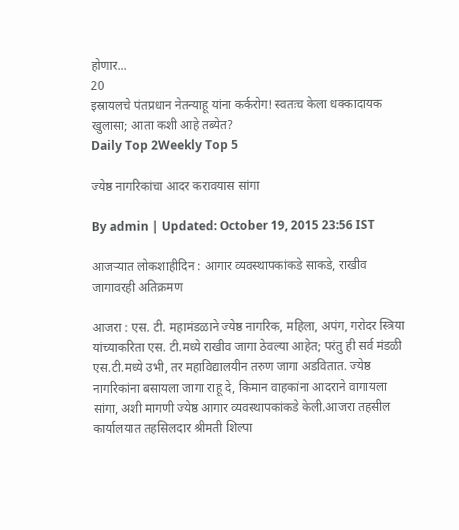होणार...
20
इस्रायलचे पंतप्रधान नेतन्याहू यांना कर्करोग! स्वतःच केला धक्कादायक खुलासा; आता कशी आहे तब्येत?
Daily Top 2Weekly Top 5

ज्येष्ठ नागरिकांचा आदर करावयास सांगा

By admin | Updated: October 19, 2015 23:56 IST

आजऱ्यात लोकशाहीदिन : आगार व्यवस्थापकांकडे साकडे, राखीव जागावरही अतिक्रमण

आजरा : एस. टी. महामंडळाने ज्येष्ठ नागरिक, महिला, अपंग, गरोदर स्त्रिया यांच्याकरिता एस. टी.मध्ये राखीव जागा ठेवल्या आहेत; परंतु ही सर्व मंडळी एस.टी.मध्ये उभी, तर महाविद्यालयीन तरुण जागा अडवितात. ज्येष्ठ नागरिकांना बसायला जागा राहू दे, किमान वाहकांना आदराने वागायला सांगा, अशी मागणी ज्येष्ठ आगार व्यवस्थापकांकडे केली.आजरा तहसील कार्यालयात तहसिलदार श्रीमती शिल्पा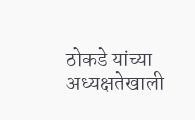ठोकडे यांच्या अध्यक्षतेखाली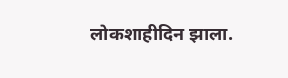लोकशाहीदिन झाला.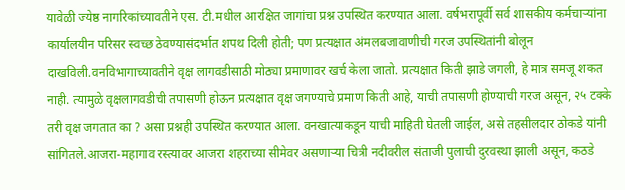यावेळी ज्येष्ठ नागरिकांच्यावतीने एस. टी.मधील आरक्षित जागांचा प्रश्न उपस्थित करण्यात आला. वर्षभरापूर्वी सर्व शासकीय कर्मचाऱ्यांना कार्यालयीन परिसर स्वच्छ ठेवण्यासंदर्भात शपथ दिली होती; पण प्रत्यक्षात अंमलबजावाणीची गरज उपस्थितांनी बोलून दाखविली.वनविभागाच्यावतीने वृक्ष लागवडीसाठी मोठ्या प्रमाणावर खर्च केला जातो. प्रत्यक्षात किती झाडे जगली, हे मात्र समजू शकत नाही. त्यामुळे वृक्षलागवडीची तपासणी होऊन प्रत्यक्षात वृक्ष जगण्याचे प्रमाण किती आहे, याची तपासणी होण्याची गरज असून, २५ टक्के तरी वृक्ष जगतात का ? असा प्रश्नही उपस्थित करण्यात आला. वनखात्याकडून याची माहिती घेतली जाईल, असे तहसीलदार ठोकडे यांनी सांगितले.आजरा-महागाव रस्त्यावर आजरा शहराच्या सीमेवर असणाऱ्या चित्री नदीवरील संताजी पुलाची दुरवस्था झाली असून, कठडे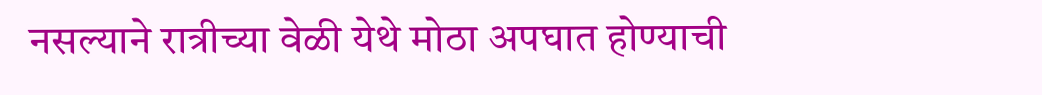नसल्याने रात्रीच्या वेळी येथे मोठा अपघात होण्याची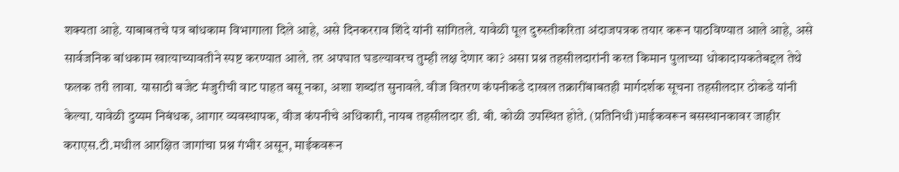शक्यता आहे. याबाबतचे पत्र बांधकाम विभागाला दिले आहे, असे दिनकरराव शिंदे यांनी सांगितले. यावेळी पूल दुरुस्तीकरिता अंदाजपत्रक तयार करून पाठविण्यात आले आहे, असे सार्वजनिक बांधकाम खात्याच्यावतीने स्पष्ट करण्यात आले. तर अपघात घडल्यावरच तुम्ही लक्ष देणार का? असा प्रश्न तहसीलदारांनी करत किमान पुलाच्या धोकादायकतेबद्दल तेथे फलक तरी लावा. यासाठी बजेट मंजुरीची वाट पाहत बसू नका, अशा शब्दांत सुनावले. वीज वितरण कंपनीकडे दाखल तक्रारींबाबतही मार्गदर्शक सूचना तहसीलदार ठोकडे यांनी केल्या. यावेळी दुय्यम निबंधक, आगार व्यवस्थापक, वीज कंपनीचे अधिकारी, नायब तहसीलदार डी. बी. कोळी उपस्थित होते. (प्रतिनिधी)माईकवरून बसस्थानकावर जाहीर कराएस.टी.मधील आरक्षित जागांचा प्रश्न गंभीर असून, माईकवरून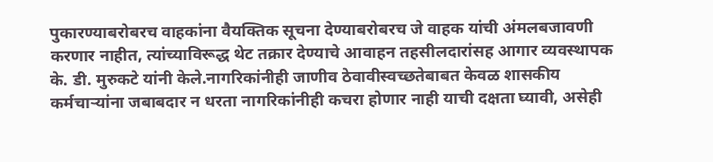पुकारण्याबरोबरच वाहकांना वैयक्तिक सूचना देण्याबरोबरच जे वाहक यांची अंमलबजावणी करणार नाहीत, त्यांच्याविरूद्ध थेट तक्रार देण्याचे आवाहन तहसीलदारांसह आगार व्यवस्थापक के. डी. मुरुकटे यांनी केले.नागरिकांनीही जाणीव ठेवावीस्वच्छतेबाबत केवळ शासकीय कर्मचाऱ्यांना जबाबदार न धरता नागरिकांनीही कचरा होणार नाही याची दक्षता घ्यावी, असेही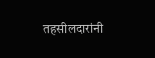तहसीलदारांनी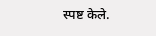स्पष्ट केले.